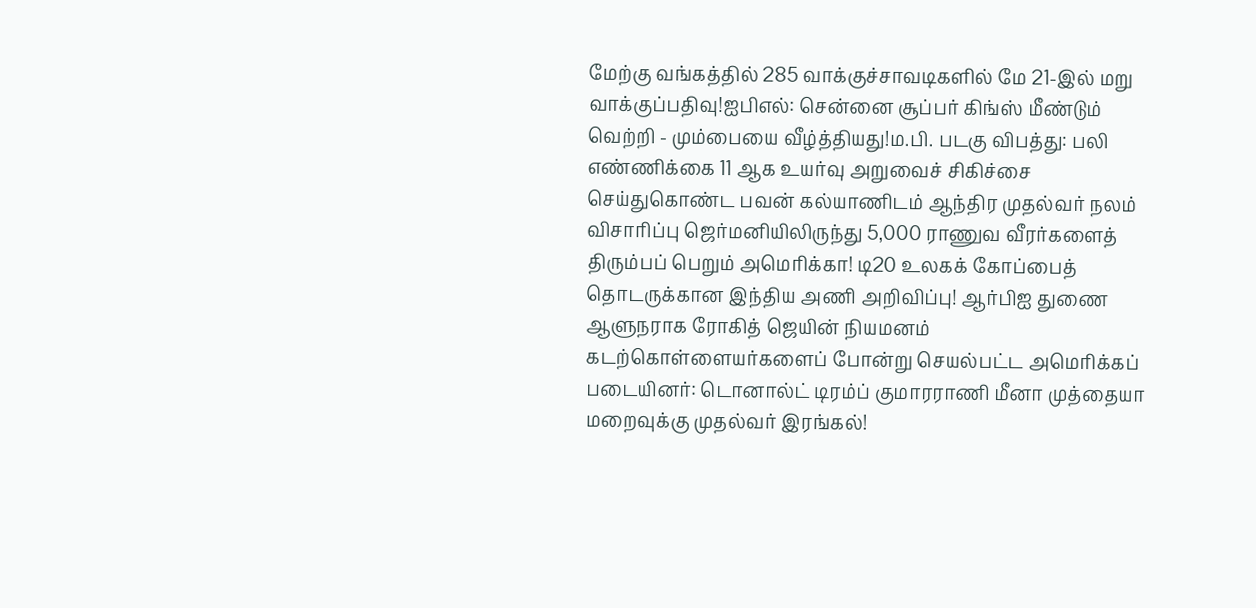மேற்கு வங்கத்தில் 285 வாக்குச்சாவடிகளில் மே 21-இல் மறு வாக்குப்பதிவு!ஐபிஎல்: சென்னை சூப்பர் கிங்ஸ் மீண்டும் வெற்றி - மும்பையை வீழ்த்தியது!ம.பி. படகு விபத்து: பலி எண்ணிக்கை 11 ஆக உயர்வு அறுவைச் சிகிச்சை செய்துகொண்ட பவன் கல்யாணிடம் ஆந்திர முதல்வர் நலம் விசாரிப்பு ஜெர்மனியிலிருந்து 5,000 ராணுவ வீரர்களைத் திரும்பப் பெறும் அமெரிக்கா! டி20 உலகக் கோப்பைத் தொடருக்கான இந்திய அணி அறிவிப்பு! ஆர்பிஐ துணை ஆளுநராக ரோகித் ஜெயின் நியமனம் கடற்கொள்ளையர்களைப் போன்று செயல்பட்ட அமெரிக்கப் படையினர்: டொனால்ட் டிரம்ப் குமாரராணி மீனா முத்தையா மறைவுக்கு முதல்வர் இரங்கல்!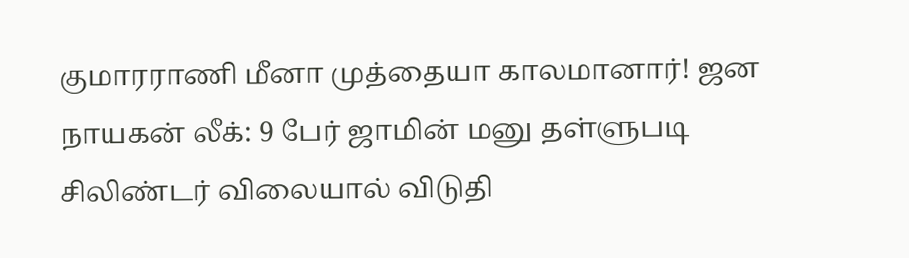குமாரராணி மீனா முத்தையா காலமானார்! ஜன நாயகன் லீக்: 9 பேர் ஜாமின் மனு தள்ளுபடி சிலிண்டர் விலையால் விடுதி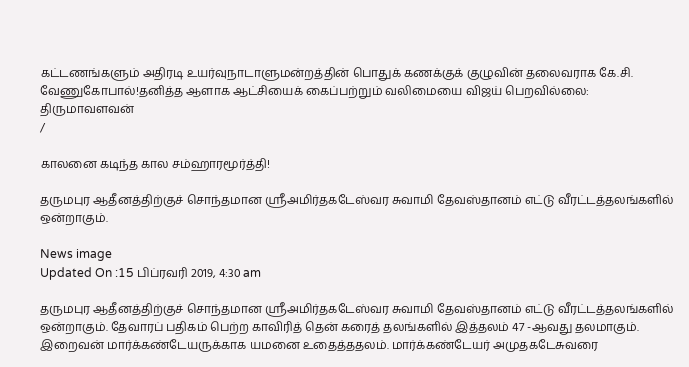கட்டணங்களும் அதிரடி உயர்வுநாடாளுமன்றத்தின் பொதுக் கணக்குக் குழுவின் தலைவராக கே.சி. வேணுகோபால்!தனித்த ஆளாக ஆட்சியைக் கைப்பற்றும் வலிமையை விஜய் பெறவில்லை: திருமாவளவன்
/

காலனை கடிந்த கால சம்ஹாரமூர்த்தி!

தருமபுர ஆதீனத்திற்குச் சொந்தமான ஸ்ரீஅமிர்தகடேஸ்வர சுவாமி தேவஸ்தானம் எட்டு வீரட்டத்தலங்களில் ஒன்றாகும்.

News image
Updated On :15 பிப்ரவரி 2019, 4:30 am

தருமபுர ஆதீனத்திற்குச் சொந்தமான ஸ்ரீஅமிர்தகடேஸ்வர சுவாமி தேவஸ்தானம் எட்டு வீரட்டத்தலங்களில் ஒன்றாகும். தேவாரப் பதிகம் பெற்ற காவிரித் தென் கரைத் தலங்களில் இத்தலம் 47 -ஆவது தலமாகும். இறைவன் மார்க்கண்டேயருக்காக யமனை உதைத்ததலம். மார்க்கண்டேயர் அமுதகடேசுவரை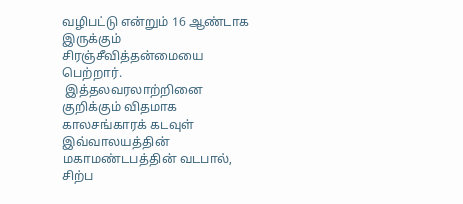வழிபட்டு என்றும் 16 ஆண்டாக இருக்கும் சிரஞ்சீவித்தன்மையை பெற்றார்.
 இத்தலவரலாற்றினை குறிக்கும் விதமாக காலசங்காரக் கடவுள் இவ்வாலயத்தின் மகாமண்டபத்தின் வடபால், சிற்ப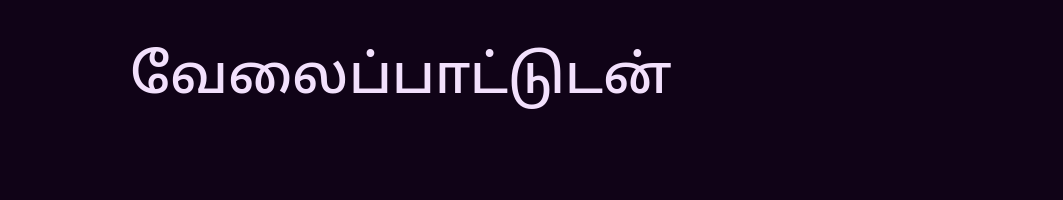வேலைப்பாட்டுடன்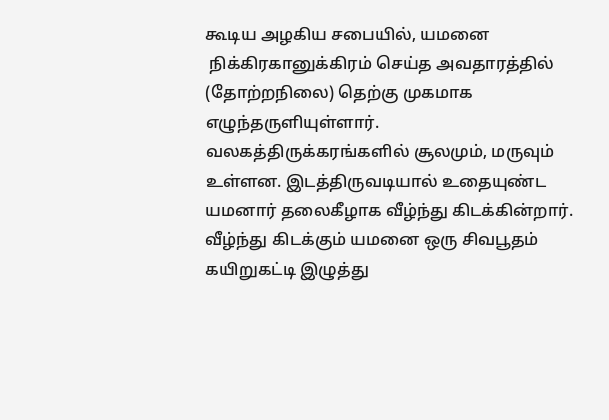கூடிய அழகிய சபையில், யமனை
 நிக்கிரகானுக்கிரம் செய்த அவதாரத்தில் (தோற்றநிலை) தெற்கு முகமாக எழுந்தருளியுள்ளார். வலகத்திருக்கரங்களில் சூலமும், மருவும் உள்ளன. இடத்திருவடியால் உதையுண்ட யமனார் தலைகீழாக வீழ்ந்து கிடக்கின்றார். வீழ்ந்து கிடக்கும் யமனை ஒரு சிவபூதம் கயிறுகட்டி இழுத்து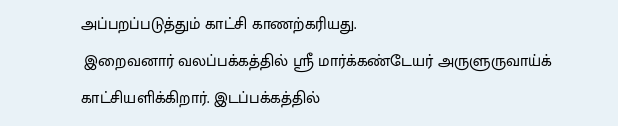அப்பறப்படுத்தும் காட்சி காணற்கரியது.
 இறைவனார் வலப்பக்கத்தில் ஸ்ரீ மார்க்கண்டேயர் அருளுருவாய்க் காட்சியளிக்கிறார். இடப்பக்கத்தில்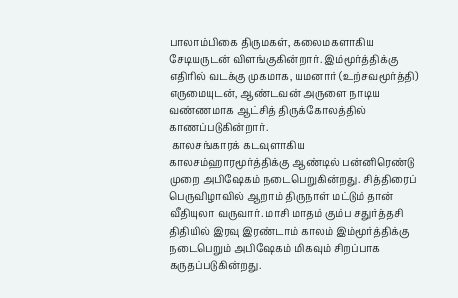பாலாம்பிகை திருமகள், கலைமகளாகிய சேடியருடன் விளங்குகின்றார். இம்மூர்த்திக்கு எதிரில் வடக்கு முகமாக, யமனார் (உற்சவமூர்த்தி) எருமையுடன், ஆண்டவன் அருளை நாடிய வண்ணமாக ஆட்சித் திருக்கோலத்தில் காணப்படுகின்றார்.
 காலசங்காரக் கடவுளாகிய காலசம்ஹாரமூர்த்திக்கு ஆண்டில் பன்னிரெண்டு முறை அபிஷேகம் நடைபெறுகின்றது. சித்திரைப் பெருவிழாவில் ஆறாம் திருநாள் மட்டும் தான் வீதியுலா வருவார். மாசி மாதம் கும்ப சதுர்த்தசி திதியில் இரவு இரண்டாம் காலம் இம்மூர்த்திக்கு நடைபெறும் அபிஷேகம் மிகவும் சிறப்பாக கருதப்படுகின்றது.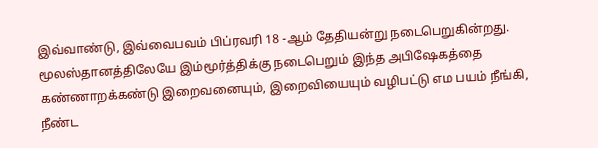இவ்வாண்டு, இவ்வைபவம் பிப்ரவரி 18 -ஆம் தேதியன்று நடைபெறுகின்றது. மூலஸ்தானத்திலேயே இம்மூர்த்திக்கு நடைபெறும் இந்த அபிஷேகத்தை கண்ணாறக்கண்டு இறைவனையும், இறைவியையும் வழிபட்டு எம பயம் நீங்கி, நீண்ட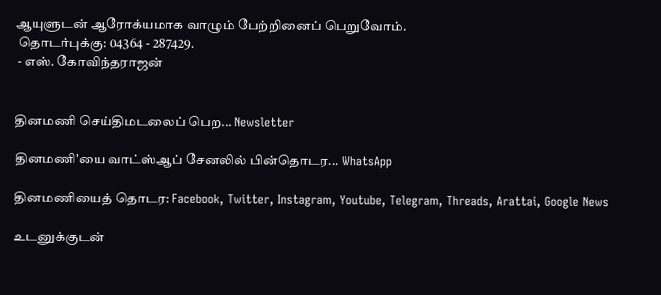ஆயுளுடன் ஆரோக்யமாக வாழும் பேற்றினைப் பெறுவோம்.
 தொடர்புக்கு: 04364 - 287429.
 - எஸ். கோவிந்தராஜன்


தினமணி செய்திமடலைப் பெற... Newsletter

தினமணி'யை வாட்ஸ்ஆப் சேனலில் பின்தொடர... WhatsApp

தினமணியைத் தொடர: Facebook, Twitter, Instagram, Youtube, Telegram, Threads, Arattai, Google News

உடனுக்குடன்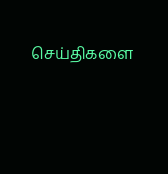செய்திகளை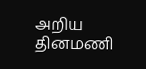அறிய தினமணி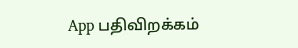App பதிவிறக்கம்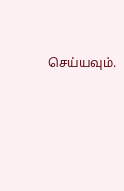செய்யவும்.